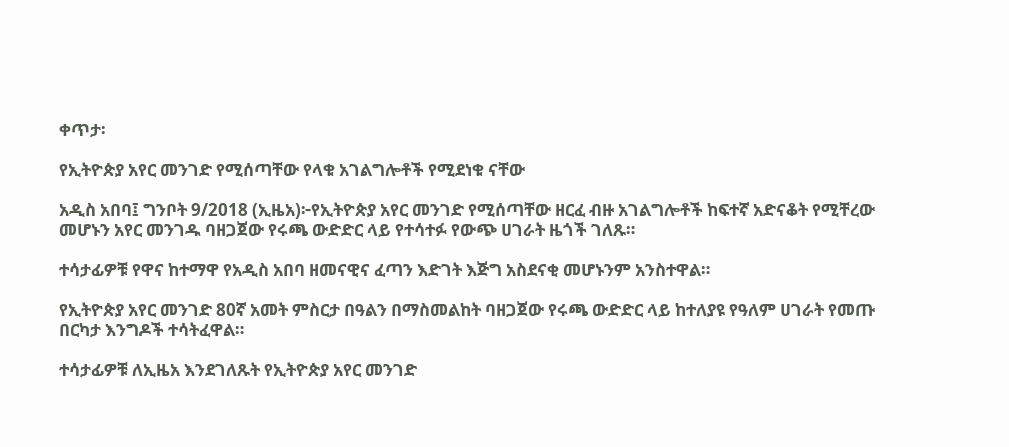ቀጥታ፡

የኢትዮጵያ አየር መንገድ የሚሰጣቸው የላቁ አገልግሎቶች የሚደነቁ ናቸው

አዲስ አበባ፤ ግንቦት 9/2018 (ኢዜአ)፦የኢትዮጵያ አየር መንገድ የሚሰጣቸው ዘርፈ ብዙ አገልግሎቶች ከፍተኛ አድናቆት የሚቸረው መሆኑን አየር መንገዱ ባዘጋጀው የሩጫ ውድድር ላይ የተሳተፉ የውጭ ሀገራት ዜጎች ገለጹ።

ተሳታፊዎቹ የዋና ከተማዋ የአዲስ አበባ ዘመናዊና ፈጣን እድገት እጅግ አስደናቂ መሆኑንም አንስተዋል።

የኢትዮጵያ አየር መንገድ 80ኛ አመት ምስርታ በዓልን በማስመልከት ባዘጋጀው የሩጫ ውድድር ላይ ከተለያዩ የዓለም ሀገራት የመጡ በርካታ እንግዶች ተሳትፈዋል።

ተሳታፊዎቹ ለኢዜአ እንደገለጹት የኢትዮጵያ አየር መንገድ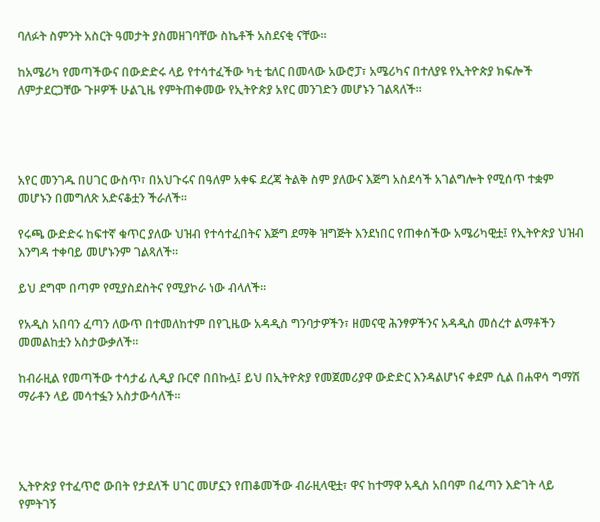ባለፉት ስምንት አስርት ዓመታት ያስመዘገባቸው ስኬቶች አስደናቂ ናቸው።

ከአሜሪካ የመጣችውና በውድድሩ ላይ የተሳተፈችው ካቲ ቴለር በመላው አውሮፓ፣ አሜሪካና በተለያዩ የኢትዮጵያ ክፍሎች ለምታደርጋቸው ጉዞዎች ሁልጊዜ የምትጠቀመው የኢትዮጵያ አየር መንገድን መሆኑን ገልጻለች።




አየር መንገዱ በሀገር ውስጥ፣ በአህጉሩና በዓለም አቀፍ ደረጃ ትልቅ ስም ያለውና እጅግ አስደሳች አገልግሎት የሚሰጥ ተቋም መሆኑን በመግለጽ አድናቆቷን ችራለች።

የሩጫ ውድድሩ ከፍተኛ ቁጥር ያለው ህዝብ የተሳተፈበትና እጅግ ደማቅ ዝግጅት እንደነበር የጠቀሰችው አሜሪካዊቷ፤ የኢትዮጵያ ህዝብ እንግዳ ተቀባይ መሆኑንም ገልጻለች፡፡

ይህ ደግሞ በጣም የሚያስደስትና የሚያኮራ ነው ብላለች።

የአዲስ አበባን ፈጣን ለውጥ በተመለከተም በየጊዜው አዳዲስ ግንባታዎችን፣ ዘመናዊ ሕንፃዎችንና አዳዲስ መሰረተ ልማቶችን መመልከቷን አስታውቃለች፡፡

ከብራዚል የመጣችው ተሳታፊ ሊዲያ ቡርኖ በበኩሏ፤ ይህ በኢትዮጵያ የመጀመሪያዋ ውድድር እንዳልሆነና ቀደም ሲል በሐዋሳ ግማሽ ማራቶን ላይ መሳተፏን አስታውሳለች።




ኢትዮጵያ የተፈጥሮ ውበት የታደለች ሀገር መሆኗን የጠቆመችው ብራዚላዊቷ፣ ዋና ከተማዋ አዲስ አበባም በፈጣን እድገት ላይ የምትገኝ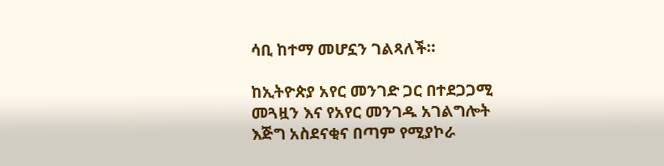ሳቢ ከተማ መሆኗን ገልጻለች።

ከኢትዮጵያ አየር መንገድ ጋር በተደጋጋሚ መጓዟን እና የአየር መንገዱ አገልግሎት እጅግ አስደናቂና በጣም የሚያኮራ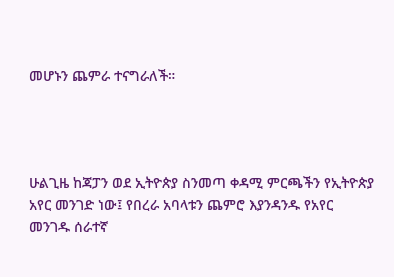መሆኑን ጨምራ ተናግራለች።




ሁልጊዜ ከጃፓን ወደ ኢትዮጵያ ስንመጣ ቀዳሚ ምርጫችን የኢትዮጵያ አየር መንገድ ነው፤ የበረራ አባላቱን ጨምሮ እያንዳንዱ የአየር መንገዱ ሰራተኛ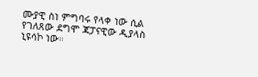ሙያዊ ስነ ምግባሩ የላቀ ነው ሲል  የገለጸው ደግሞ ጃፓናዊው ዲያላስ ኒዩሳኮ ነው።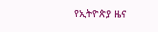የኢትዮጵያ ዜና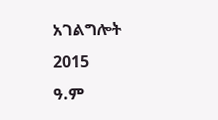አገልግሎት
2015
ዓ.ም